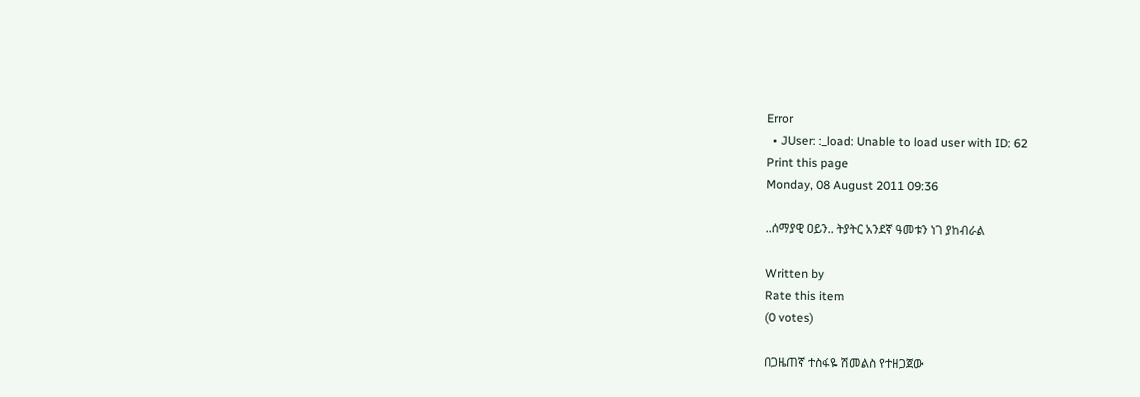Error
  • JUser: :_load: Unable to load user with ID: 62
Print this page
Monday, 08 August 2011 09:36

..ሰማያዊ ዐይን.. ትያትር አንደኛ ዓመቱን ነገ ያከብራል

Written by
Rate this item
(0 votes)

በጋዜጠኛ ተስፋዬ ሽመልስ የተዘጋጀው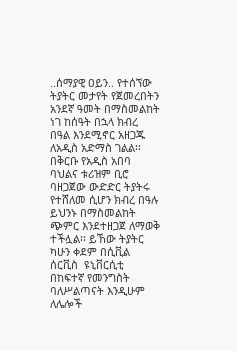..ሰማያዊ ዐይን.. የተሰኘው ትያትር መታየት የጀመረበትን አንደኛ ዓመት በማስመልከት ነገ ከሰዓት በኋላ ክብረ በዓል እንደሚኖር አዘጋጁ ለአዲስ አድማስ ገልል፡፡ በቅርቡ የአዲስ አበባ ባህልና ቱሪዝም ቢሮ ባዘጋጀው ውድድር ትያትሩ የተሸለመ ሲሆን ክብረ በዓሉ ይህንኑ በማስመልከት ጭምር እንደተዘጋጀ ለማወቅ ተችሏል፡፡ ይኸው ትያትር ካሁን ቀደም በሲቪል ሰርቪስ  ዩኒቨርሲቲ በከፍተኛ የመንግስት ባለሥልጣናት እንዲሁም ለሌሎች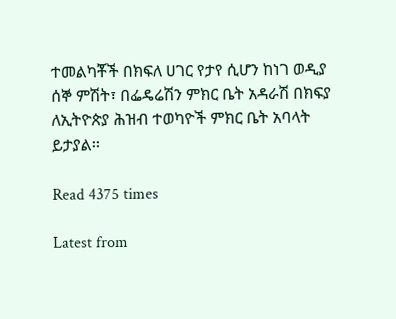ተመልካቾች በክፍለ ሀገር የታየ ሲሆን ከነገ ወዲያ ሰኞ ምሽት፣ በፌዴሬሽን ምክር ቤት አዳራሽ በክፍያ ለኢትዮጵያ ሕዝብ ተወካዮች ምክር ቤት አባላት ይታያል፡፡

Read 4375 times

Latest from